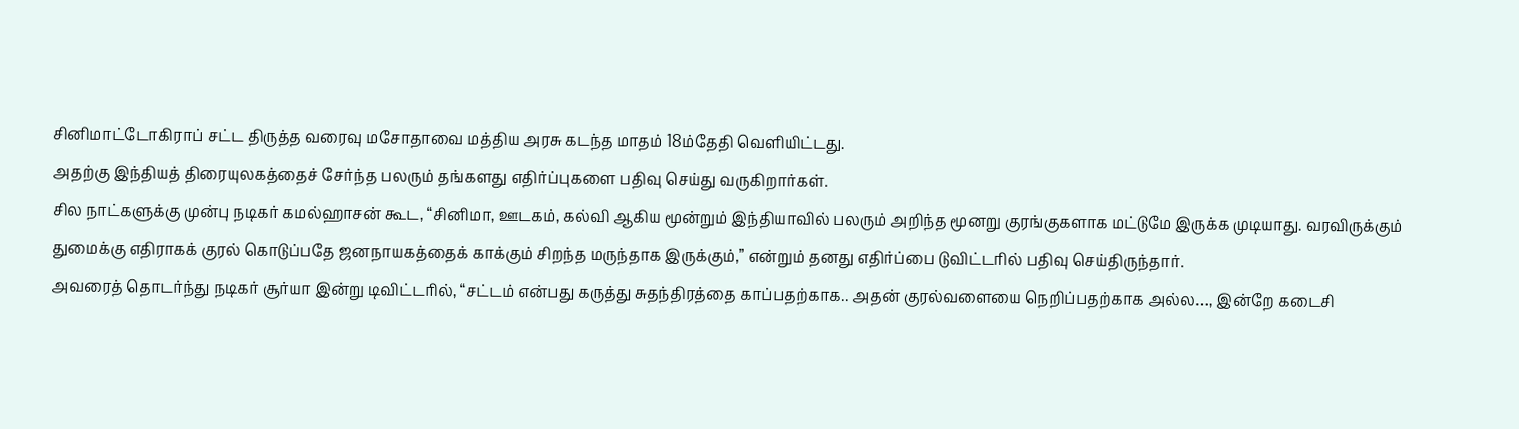சினிமாட்டோகிராப் சட்ட திருத்த வரைவு மசோதாவை மத்திய அரசு கடந்த மாதம் 18ம்தேதி வெளியிட்டது.
அதற்கு இந்தியத் திரையுலகத்தைச் சேர்ந்த பலரும் தங்களது எதிர்ப்புகளை பதிவு செய்து வருகிறார்கள்.
சில நாட்களுக்கு முன்பு நடிகர் கமல்ஹாசன் கூட, “சினிமா, ஊடகம், கல்வி ஆகிய மூன்றும் இந்தியாவில் பலரும் அறிந்த மூனறு குரங்குகளாக மட்டுமே இருக்க முடியாது. வரவிருக்கும் துமைக்கு எதிராகக் குரல் கொடுப்பதே ஜனநாயகத்தைக் காக்கும் சிறந்த மருந்தாக இருக்கும்,” என்றும் தனது எதிர்ப்பை டுவிட்டரில் பதிவு செய்திருந்தார்.
அவரைத் தொடர்ந்து நடிகர் சூர்யா இன்று டிவிட்டரில், “சட்டம் என்பது கருத்து சுதந்திரத்தை காப்பதற்காக.. அதன் குரல்வளையை நெறிப்பதற்காக அல்ல…, இன்றே கடைசி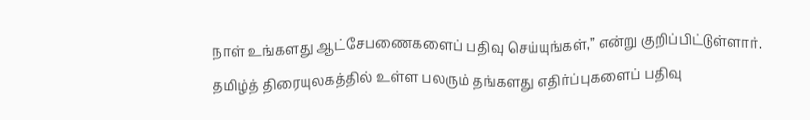நாள் உங்களது ஆட்சேபணைகளைப் பதிவு செய்யுங்கள்,” என்று குறிப்பிட்டுள்ளார்.
தமிழ்த் திரையுலகத்தில் உள்ள பலரும் தங்களது எதிர்ப்புகளைப் பதிவு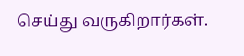செய்து வருகிறார்கள்.